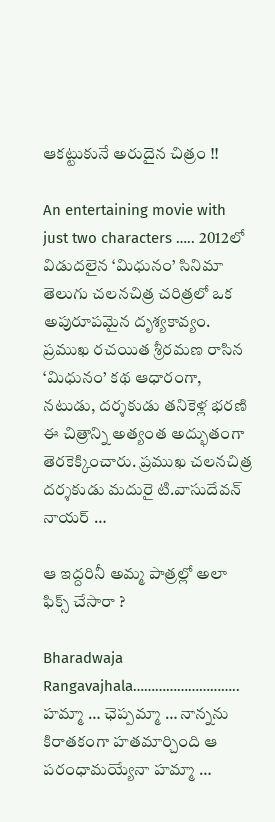ఆకట్టుకునే అరుదైన చిత్రం !!

An entertaining movie with just two characters ….. 2012లో విడుదలైన ‘మిధునం’ సినిమా తెలుగు చలనచిత్ర చరిత్రలో ఒక అపురూపమైన దృశ్యకావ్యం. ప్రముఖ రచయిత శ్రీరమణ రాసిన ‘మిధునం’ కథ ఆధారంగా, నటుడు, దర్శకుడు తనికెళ్ల భరణి ఈ చిత్రాన్ని అత్యంత అద్భుతంగా తెరకెక్కించారు. ప్రముఖ చలనచిత్ర దర్శకుడు మదురై టి.వాసుదేవన్ నాయర్ …

ఆ ఇద్దరినీ అమ్మ పాత్రల్లో అలా ఫిక్స్ చేసారా ?

Bharadwaja Rangavajhala………………………..  హ‌మ్మా … ఛెప్ప‌మ్మా … నాన్న‌ను కిరాత‌కంగా హ‌త‌మార్చింది ఆ ప‌రంధామ‌య్యేనా హ‌మ్మా …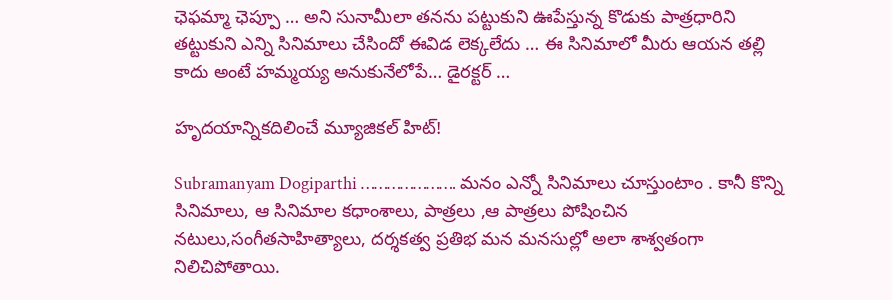ఛెఫ‌మ్మా ఛెప్పూ … అని సునామీలా త‌న‌ను ప‌ట్టుకుని ఊపేస్తున్న కొడుకు పాత్ర‌ధారిని త‌ట్టుకుని ఎన్ని సినిమాలు చేసిందో ఈవిడ లెక్క‌లేదు … ఈ సినిమాలో మీరు ఆయ‌న త‌ల్లి కాదు అంటే హ‌మ్మ‌య్య అనుకునేలోపే… డైర‌క్ట‌ర్ …

హృదయాన్నికదిలించే మ్యూజికల్ హిట్!

Subramanyam Dogiparthi …………………. మనం ఎన్నో సినిమాలు చూస్తుంటాం . కానీ కొన్ని సినిమాలు, ఆ సినిమాల కధాంశాలు, పాత్రలు ,ఆ పాత్రలు పోషించిన  నటులు,సంగీతసాహిత్యాలు, దర్శకత్వ ప్రతిభ మన మనసుల్లో అలా శాశ్వతంగా నిలిచిపోతాయి.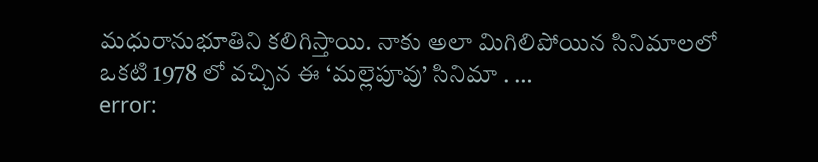మధురానుభూతిని కలిగిస్తాయి. నాకు అలా మిగిలిపోయిన సినిమాలలో ఒకటి 1978 లో వచ్చిన ఈ ‘మల్లెపూవు’ సినిమా . …
error: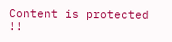Content is protected !!